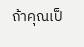ถ้าคุณเป็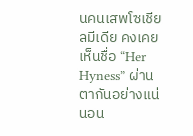นคนเสพโซเชียลมีเดีย คงเคยเห็นชื่อ “Her Hyness” ผ่านตากันอย่างแน่นอน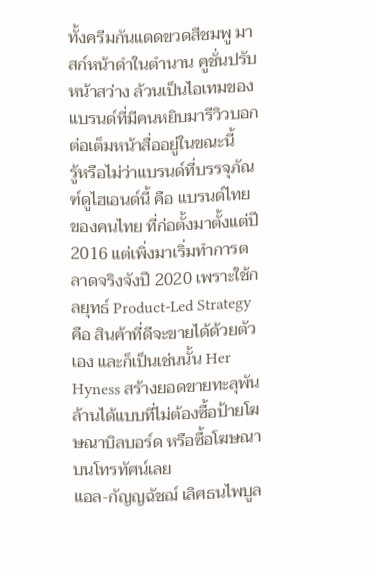ทั้งครีมกันแดดขวดสีชมพู มาสก์หน้าดำในตำนาน คูชั่นปรับหน้าสว่าง ล้วนเป็นไอเทมของแบรนด์ที่มีคนหยิบมารีวิวบอกต่อเต็มหน้าสื่ออยู่ในขณะนี้
รู้หรือไม่ว่าแบรนด์ที่บรรจุภัณฑ์ดูไฮเอนด์นี้ คือ แบรนด์ไทย ของคนไทย ที่ก่อตั้งมาตั้งแต่ปี 2016 แต่เพิ่งมาเริ่มทำการตลาดจริงจังปี 2020 เพราะใช้กลยุทธ์ Product-Led Strategy คือ สินค้าที่ดีจะขายได้ด้วยตัวเอง และก็เป็นเช่นนั้น Her Hyness สร้างยอดขายทะลุพันล้านได้แบบที่ไม่ต้องซื้อป้ายโฆษณาบิลบอร์ด หรือซื้อโฆษณาบนโทรทัศน์เลย
แอล-กัญญฉัชฌ์ เลิศธนไพบูล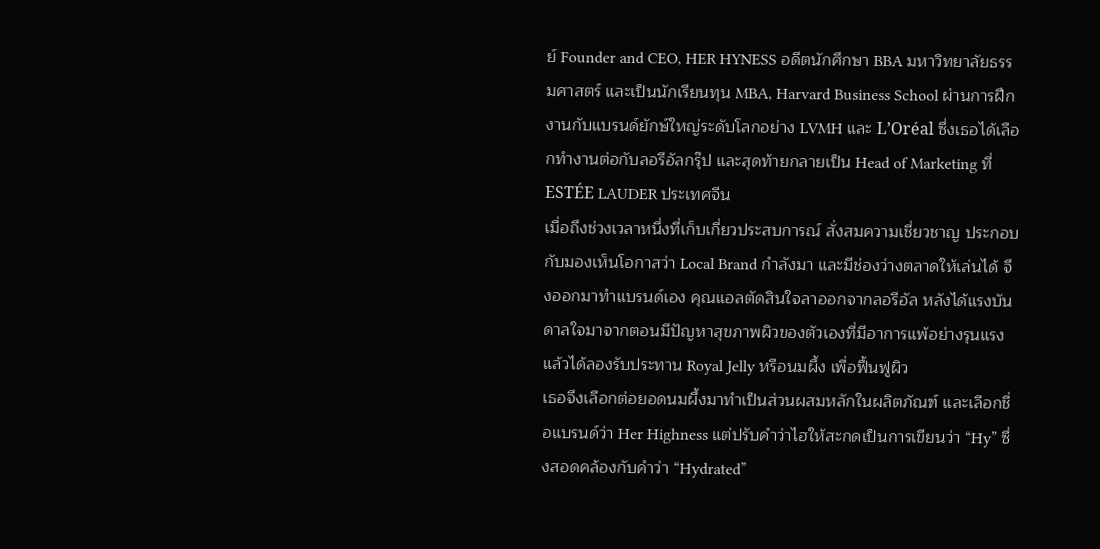ย์ Founder and CEO, HER HYNESS อดีตนักศึกษา BBA มหาวิทยาลัยธรรมศาสตร์ และเป็นนักเรียนทุน MBA, Harvard Business School ผ่านการฝึกงานกับแบรนด์ยักษ์ใหญ่ระดับโลกอย่าง LVMH และ L’Oréal ซึ่งเธอได้เลือกทำงานต่อกับลอรีอัลกรุ๊ป และสุดท้ายกลายเป็น Head of Marketing ที่ ESTÉE LAUDER ประเทศจีน
เมื่อถึงช่วงเวลาหนึ่งที่เก็บเกี่ยวประสบการณ์ สั่งสมความเชี่ยวชาญ ประกอบกับมองเห็นโอกาสว่า Local Brand กำลังมา และมีช่องว่างตลาดให้เล่นได้ จึงออกมาทำแบรนด์เอง คุณแอลตัดสินใจลาออกจากลอรีอัล หลังได้แรงบันดาลใจมาจากตอนมีปัญหาสุขภาพผิวของตัวเองที่มีอาการแพ้อย่างรุนแรง แล้วได้ลองรับประทาน Royal Jelly หรือนมผึ้ง เพื่อฟื้นฟูผิว
เธอจึงเลือกต่อยอดนมผึ้งมาทำเป็นส่วนผสมหลักในผลิตภัณฑ์ และเลือกชื่อแบรนด์ว่า Her Highness แต่ปรับคำว่าไฮให้สะกดเป็นการเขียนว่า “Hy” ซึ่งสอดคล้องกับคำว่า “Hydrated”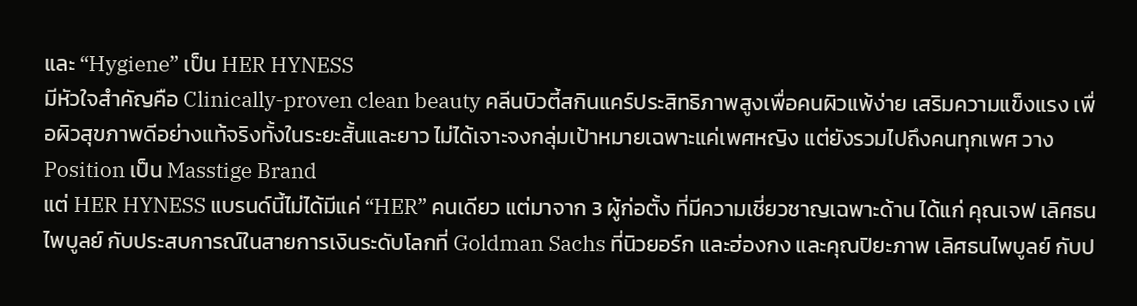และ “Hygiene” เป็น HER HYNESS
มีหัวใจสำคัญคือ Clinically-proven clean beauty คลีนบิวตี้สกินแคร์ประสิทธิภาพสูงเพื่อคนผิวแพ้ง่าย เสริมความแข็งแรง เพื่อผิวสุขภาพดีอย่างแท้จริงทั้งในระยะสั้นและยาว ไม่ได้เจาะจงกลุ่มเป้าหมายเฉพาะแค่เพศหญิง แต่ยังรวมไปถึงคนทุกเพศ วาง Position เป็น Masstige Brand
แต่ HER HYNESS แบรนด์นี้ไม่ได้มีแค่ “HER” คนเดียว แต่มาจาก 3 ผู้ก่อตั้ง ที่มีความเชี่ยวชาญเฉพาะด้าน ได้แก่ คุณเจฟ เลิศธนไพบูลย์ กับประสบการณ์ในสายการเงินระดับโลกที่ Goldman Sachs ที่นิวยอร์ก และฮ่องกง และคุณปิยะภาพ เลิศธนไพบูลย์ กับป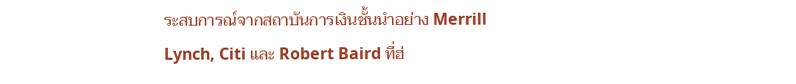ระสบการณ์จากสถาบันการเงินชั้นนำอย่าง Merrill Lynch, Citi และ Robert Baird ที่ฮ่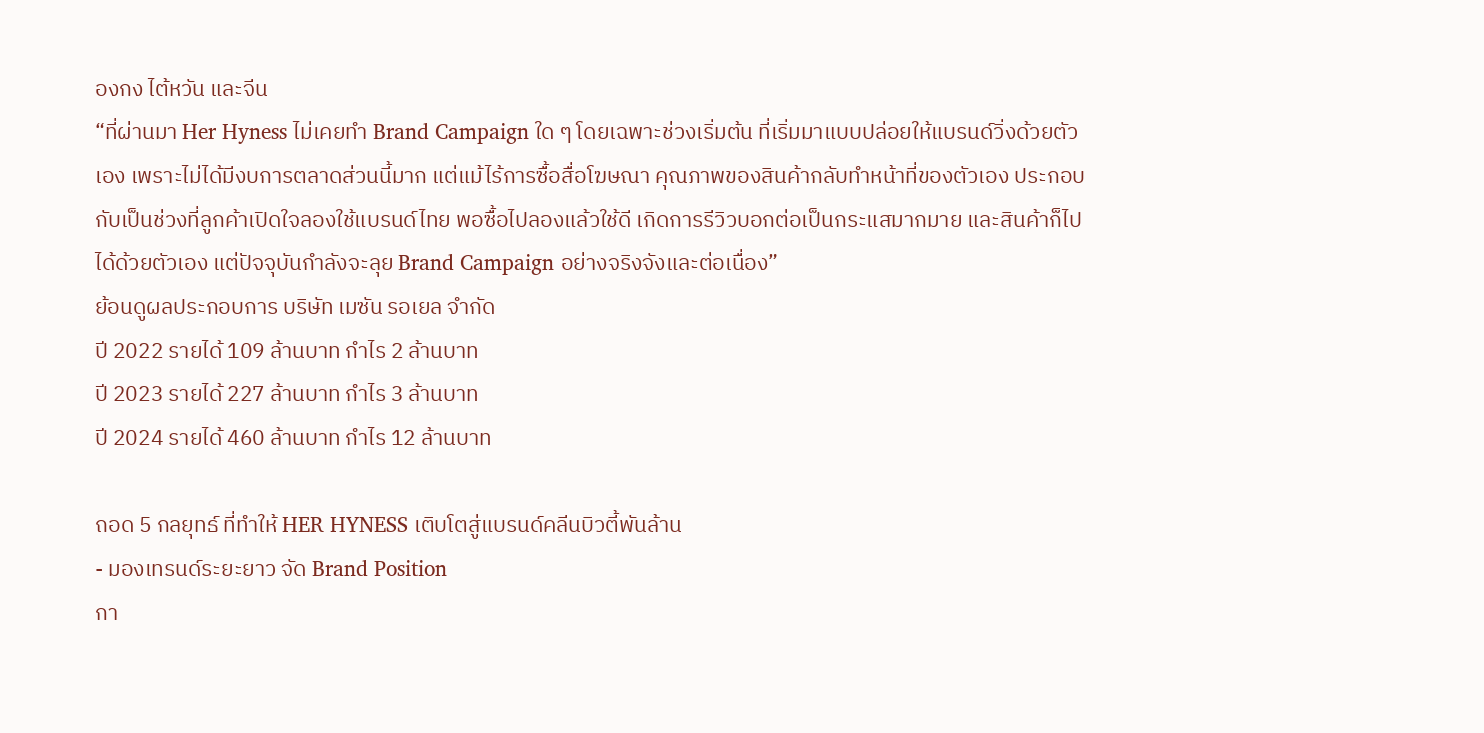องกง ไต้หวัน และจีน
“ที่ผ่านมา Her Hyness ไม่เคยทำ Brand Campaign ใด ๆ โดยเฉพาะช่วงเริ่มต้น ที่เริ่มมาแบบปล่อยให้แบรนด์วิ่งด้วยตัวเอง เพราะไม่ได้มีงบการตลาดส่วนนี้มาก แต่แม้ไร้การซื้อสื่อโฆษณา คุณภาพของสินค้ากลับทำหน้าที่ของตัวเอง ประกอบกับเป็นช่วงที่ลูกค้าเปิดใจลองใช้แบรนด์ไทย พอซื้อไปลองแล้วใช้ดี เกิดการรีวิวบอกต่อเป็นกระแสมากมาย และสินค้าก็ไปได้ด้วยตัวเอง แต่ปัจจุบันกำลังจะลุย Brand Campaign อย่างจริงจังและต่อเนื่อง”
ย้อนดูผลประกอบการ บริษัท เมซัน รอเยล จำกัด
ปี 2022 รายได้ 109 ล้านบาท กำไร 2 ล้านบาท
ปี 2023 รายได้ 227 ล้านบาท กำไร 3 ล้านบาท
ปี 2024 รายได้ 460 ล้านบาท กำไร 12 ล้านบาท

ถอด 5 กลยุทธ์ ที่ทำให้ HER HYNESS เติบโตสู่แบรนด์คลีนบิวตี้พันล้าน
- มองเทรนด์ระยะยาว จัด Brand Position
กา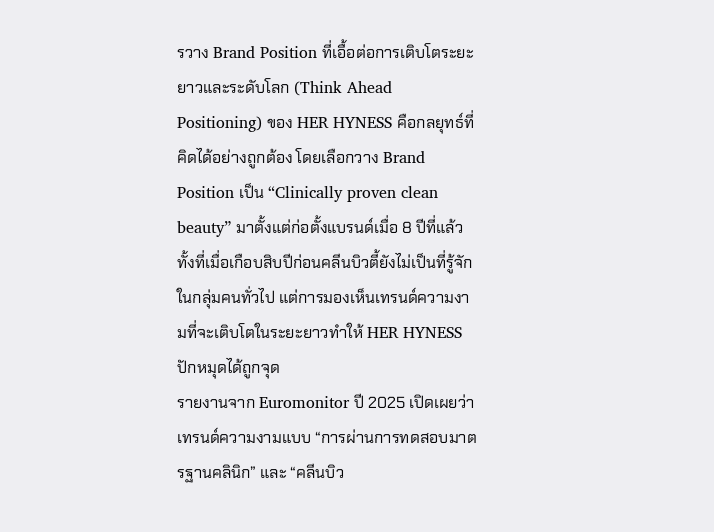รวาง Brand Position ที่เอื้อต่อการเติบโตระยะยาวและระดับโลก (Think Ahead Positioning) ของ HER HYNESS คือกลยุทธ์ที่คิดได้อย่างถูกต้อง โดยเลือกวาง Brand Position เป็น “Clinically proven clean beauty” มาตั้งแต่ก่อตั้งแบรนด์เมื่อ 8 ปีที่แล้ว ทั้งที่เมื่อเกือบสิบปีก่อนคลีนบิวตี้ยังไม่เป็นที่รู้จักในกลุ่มคนทั่วไป แต่การมองเห็นเทรนด์ความงามที่จะเติบโตในระยะยาวทำให้ HER HYNESS ปักหมุดได้ถูกจุด
รายงานจาก Euromonitor ปี 2025 เปิดเผยว่า เทรนด์ความงามแบบ “การผ่านการทดสอบมาตรฐานคลินิก” และ “คลีนบิว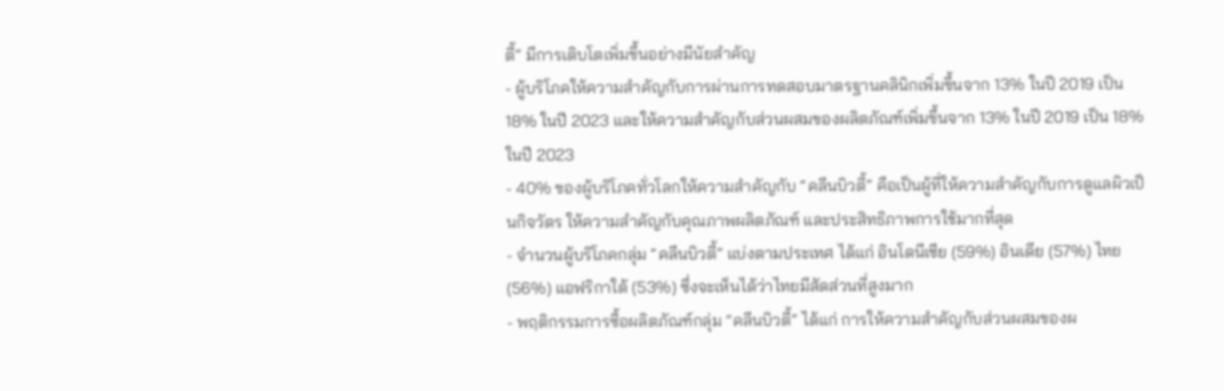ตี้” มีการเติบโตเพิ่มขึ้นอย่างมีนัยสำคัญ
- ผู้บริโภคให้ความสำคัญกับการผ่านการทดสอบมาตรฐานคลินิกเพิ่มขึ้นจาก 13% ในปี 2019 เป็น 18% ในปี 2023 และให้ความสำคัญกับส่วนผสมของผลิตภัณฑ์เพิ่มขึ้นจาก 13% ในปี 2019 เป็น 18% ในปี 2023
- 40% ของผู้บริโภคทั่วโลกให้ความสำคัญกับ “คลีนบิวตี้” คือเป็นผู้ที่ให้ความสำคัญกับการดูแลผิวเป็นกิจวัตร ให้ความสำคัญกับคุณภาพผลิตภัณฑ์ และประสิทธิภาพการใช้มากที่สุด
- จำนวนผู้บริโภคกลุ่ม “คลีนบิวตี้” แบ่งตามประเทศ ได้แก่ อินโดนีเซีย (59%) อินเดีย (57%) ไทย (56%) แอฟริกาใต้ (53%) ซึ่งจะเห็นได้ว่าไทยมีสัดส่วนที่สูงมาก
- พฤติกรรมการซื้อผลิตภัณฑ์กลุ่ม “คลีนบิวตี้” ได้แก่ การให้ความสำคัญกับส่วนผสมของผ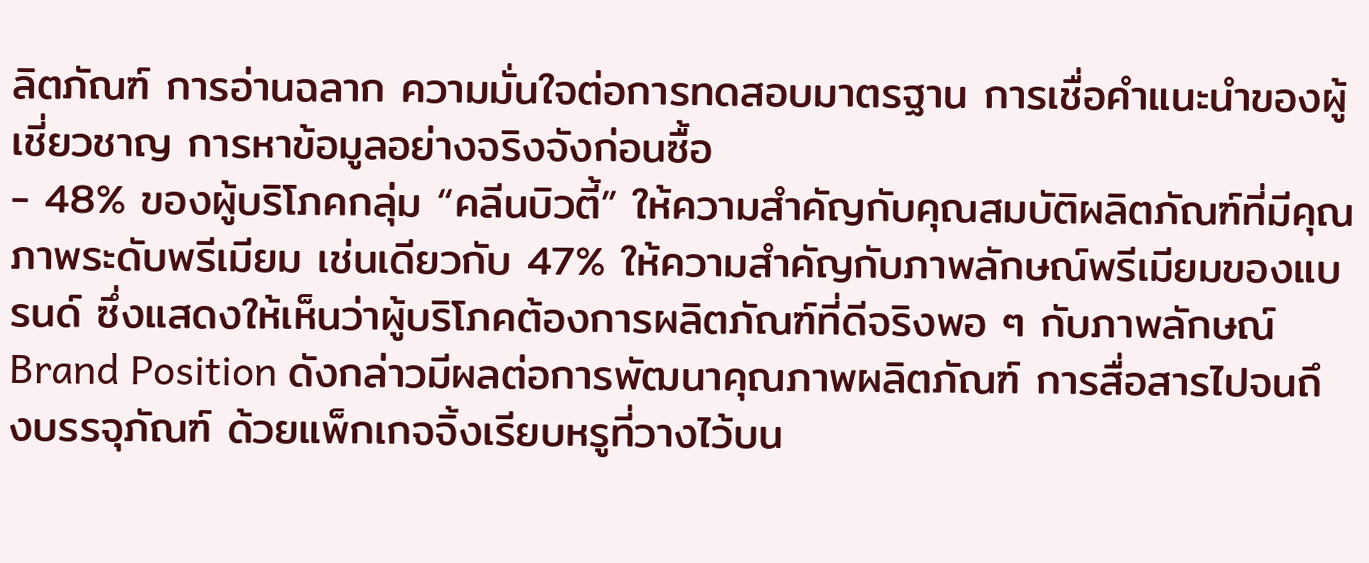ลิตภัณฑ์ การอ่านฉลาก ความมั่นใจต่อการทดสอบมาตรฐาน การเชื่อคำแนะนำของผู้เชี่ยวชาญ การหาข้อมูลอย่างจริงจังก่อนซื้อ
- 48% ของผู้บริโภคกลุ่ม “คลีนบิวตี้” ให้ความสำคัญกับคุณสมบัติผลิตภัณฑ์ที่มีคุณภาพระดับพรีเมียม เช่นเดียวกับ 47% ให้ความสำคัญกับภาพลักษณ์พรีเมียมของแบรนด์ ซึ่งแสดงให้เห็นว่าผู้บริโภคต้องการผลิตภัณฑ์ที่ดีจริงพอ ๆ กับภาพลักษณ์
Brand Position ดังกล่าวมีผลต่อการพัฒนาคุณภาพผลิตภัณฑ์ การสื่อสารไปจนถึงบรรจุภัณฑ์ ด้วยแพ็กเกจจิ้งเรียบหรูที่วางไว้บน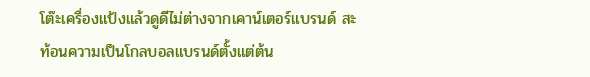โต๊ะเครื่องแป้งแล้วดูดีไม่ต่างจากเคาน์เตอร์แบรนด์ สะท้อนความเป็นโกลบอลแบรนด์ตั้งแต่ต้น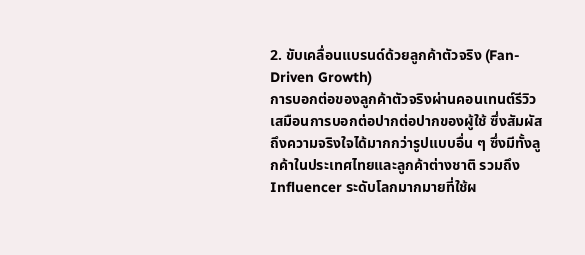2. ขับเคลื่อนแบรนด์ด้วยลูกค้าตัวจริง (Fan-Driven Growth)
การบอกต่อของลูกค้าตัวจริงผ่านคอนเทนต์รีวิว เสมือนการบอกต่อปากต่อปากของผู้ใช้ ซึ่งสัมผัสถึงความจริงใจได้มากกว่ารูปแบบอื่น ๆ ซึ่งมีทั้งลูกค้าในประเทศไทยและลูกค้าต่างชาติ รวมถึง Influencer ระดับโลกมากมายที่ใช้ผ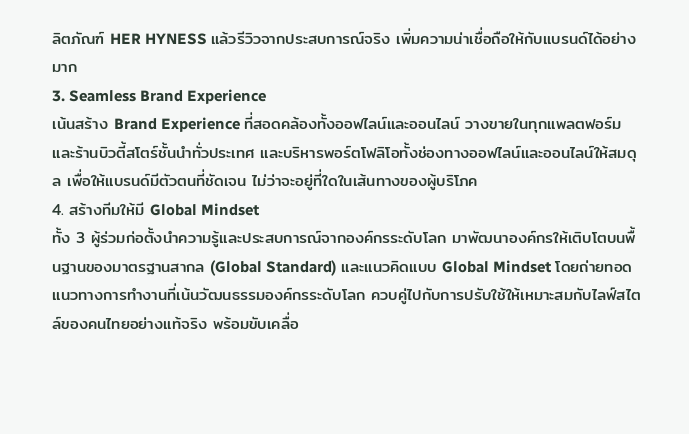ลิตภัณฑ์ HER HYNESS แล้วรีวิวจากประสบการณ์จริง เพิ่มความน่าเชื่อถือให้กับแบรนด์ได้อย่างมาก
3. Seamless Brand Experience
เน้นสร้าง Brand Experience ที่สอดคล้องทั้งออฟไลน์และออนไลน์ วางขายในทุกแพลตฟอร์มและร้านบิวตี้สโตร์ชั้นนำทั่วประเทศ และบริหารพอร์ตโฟลิโอทั้งช่องทางออฟไลน์และออนไลน์ให้สมดุล เพื่อให้แบรนด์มีตัวตนที่ชัดเจน ไม่ว่าจะอยู่ที่ใดในเส้นทางของผู้บริโภค
4. สร้างทีมให้มี Global Mindset
ทั้ง 3 ผู้ร่วมก่อตั้งนำความรู้และประสบการณ์จากองค์กรระดับโลก มาพัฒนาองค์กรให้เติบโตบนพื้นฐานของมาตรฐานสากล (Global Standard) และแนวคิดแบบ Global Mindset โดยถ่ายทอดแนวทางการทำงานที่เน้นวัฒนธรรมองค์กรระดับโลก ควบคู่ไปกับการปรับใช้ให้เหมาะสมกับไลฟ์สไตล์ของคนไทยอย่างแท้จริง พร้อมขับเคลื่อ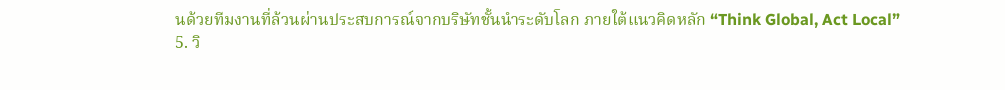นด้วยทีมงานที่ล้วนผ่านประสบการณ์จากบริษัทชั้นนำระดับโลก ภายใต้แนวคิดหลัก “Think Global, Act Local”
5. วิ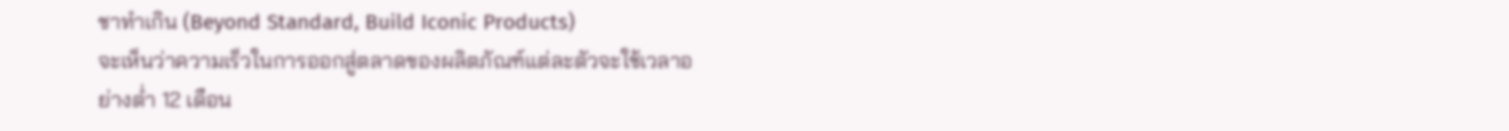ชาทำเกิน (Beyond Standard, Build Iconic Products)
จะเห็นว่าความเร็วในการออกสู่ตลาดของผลิตภัณฑ์แต่ละตัวจะใช้เวลาอย่างต่ำ 12 เดือน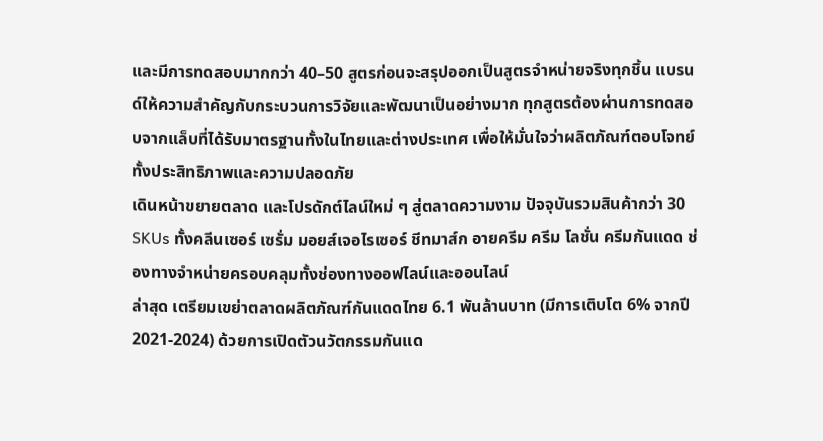และมีการทดสอบมากกว่า 40–50 สูตรก่อนจะสรุปออกเป็นสูตรจำหน่ายจริงทุกชิ้น แบรนด์ให้ความสำคัญกับกระบวนการวิจัยและพัฒนาเป็นอย่างมาก ทุกสูตรต้องผ่านการทดสอบจากแล็บที่ได้รับมาตรฐานทั้งในไทยและต่างประเทศ เพื่อให้มั่นใจว่าผลิตภัณฑ์ตอบโจทย์ทั้งประสิทธิภาพและความปลอดภัย
เดินหน้าขยายตลาด และโปรดักต์ไลน์ใหม่ ๆ สู่ตลาดความงาม ปัจจุบันรวมสินค้ากว่า 30 SKUs ทั้งคลีนเซอร์ เซรั่ม มอยส์เจอไรเซอร์ ชีทมาส์ก อายครีม ครีม โลชั่น ครีมกันแดด ช่องทางจำหน่ายครอบคลุมทั้งช่องทางออฟไลน์และออนไลน์
ล่าสุด เตรียมเขย่าตลาดผลิตภัณฑ์กันแดดไทย 6.1 พันล้านบาท (มีการเติบโต 6% จากปี 2021-2024) ด้วยการเปิดตัวนวัตกรรมกันแด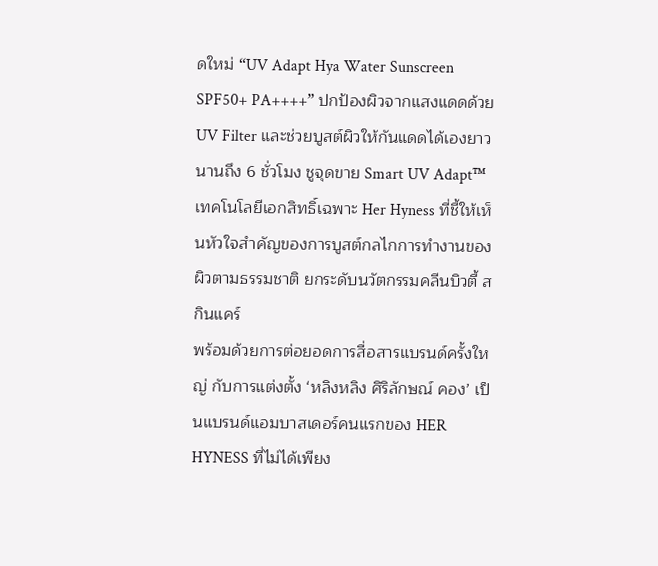ดใหม่ “UV Adapt Hya Water Sunscreen SPF50+ PA++++” ปกป้องผิวจากแสงแดดด้วย UV Filter และช่วยบูสต์ผิวให้กันแดดได้เองยาวนานถึง 6 ชั่วโมง ชูจุดขาย Smart UV Adapt™ เทคโนโลยีเอกสิทธิ์เฉพาะ Her Hyness ที่ชี้ให้เห็นหัวใจสำคัญของการบูสต์กลไกการทำงานของผิวตามธรรมชาติ ยกระดับนวัตกรรมคลีนบิวตี้ สกินแคร์
พร้อมด้วยการต่อยอดการสื่อสารแบรนด์ครั้งใหญ่ กับการแต่งตั้ง ‘หลิงหลิง ศิริลักษณ์ คอง’ เป็นแบรนด์แอมบาสเดอร์คนแรกของ HER HYNESS ที่ไม่ได้เพียง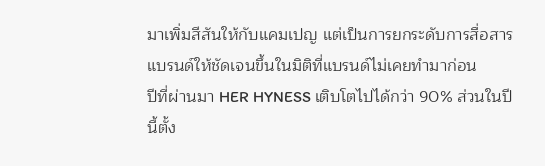มาเพิ่มสีสันให้กับแคมเปญ แต่เป็นการยกระดับการสื่อสารแบรนด์ให้ชัดเจนขึ้นในมิติที่แบรนด์ไม่เคยทำมาก่อน
ปีที่ผ่านมา HER HYNESS เติบโตไปได้กว่า 90% ส่วนในปีนี้ตั้ง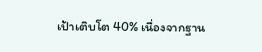เป้าเติบโต 40% เนื่องจากฐาน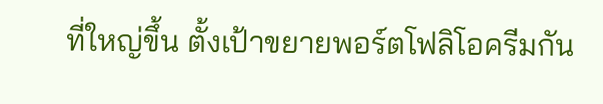ที่ใหญ่ขึ้น ตั้งเป้าขยายพอร์ตโฟลิโอครีมกัน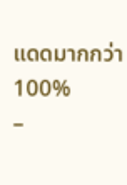แดดมากกว่า 100%
–